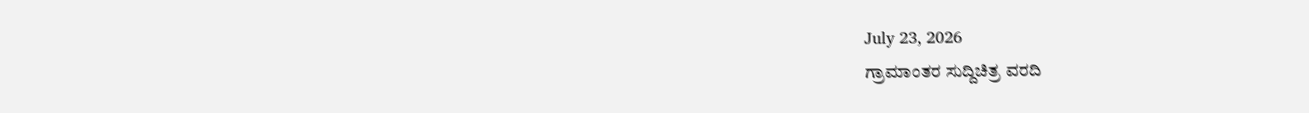July 23, 2026
ಗ್ರಾಮಾಂತರ ಸುದ್ದಿಚಿತ್ರ ವರದಿ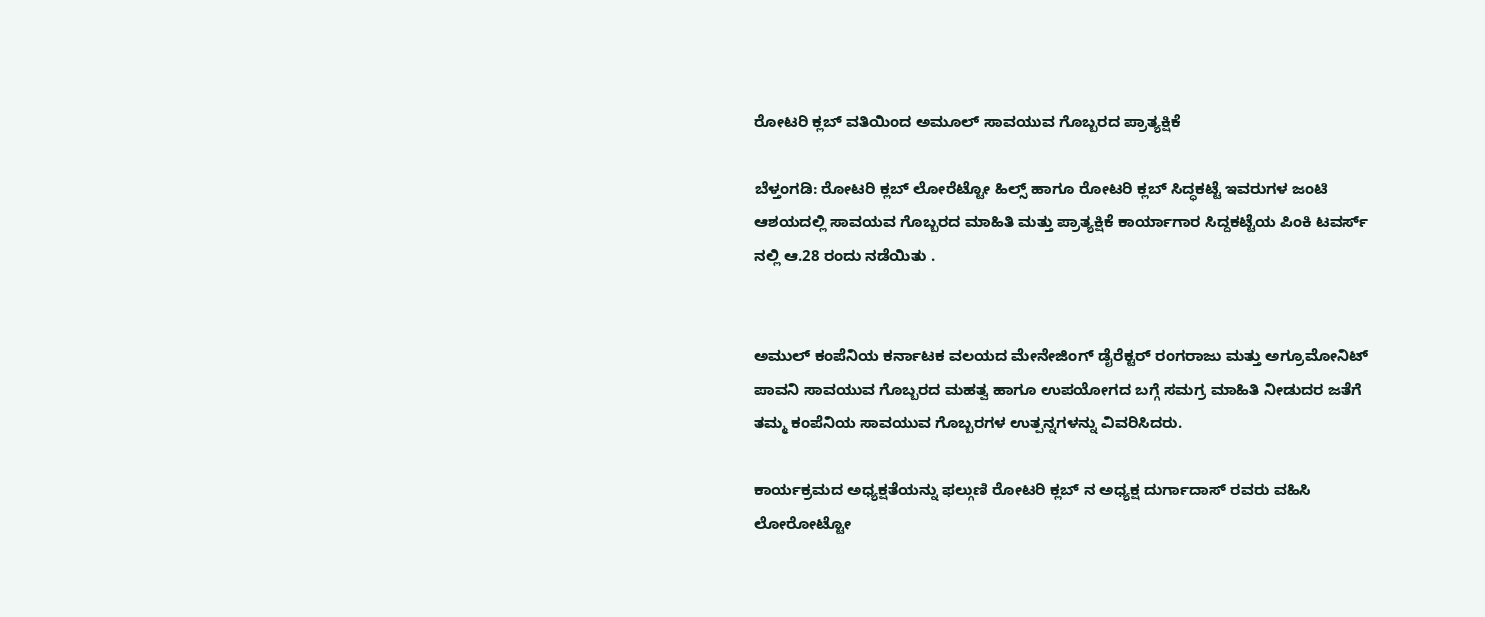ರೋಟರಿ ಕ್ಲಬ್ ವತಿಯಿಂದ ಅಮೂಲ್ ಸಾವಯುವ ಗೊಬ್ಬರದ ಪ್ರಾತ್ಯಕ್ಷಿಕೆ

ಬೆಳ್ತಂಗಡಿ: ರೋಟರಿ ಕ್ಲಬ್ ಲೋರೆಟ್ಟೋ ಹಿಲ್ಸ್ ಹಾಗೂ ರೋಟರಿ ಕ್ಲಬ್ ಸಿದ್ಧಕಟ್ಟೆ ಇವರುಗಳ ಜಂಟಿ ಆಶಯದಲ್ಲಿ ಸಾವಯವ ಗೊಬ್ಬರದ ಮಾಹಿತಿ ಮತ್ತು ಪ್ರಾತ್ಯಕ್ಷಿಕೆ ಕಾರ್ಯಾಗಾರ ಸಿದ್ದಕಟ್ಟೆಯ ಪಿಂಕಿ ಟವರ್ಸ್ ನಲ್ಲಿ ಆ.28 ರಂದು ನಡೆಯಿತು .


ಅಮುಲ್ ಕಂಪೆನಿಯ ಕರ್ನಾಟಕ ವಲಯದ ಮೇನೇಜಿಂಗ್ ಡೈರೆಕ್ಟರ್ ರಂಗರಾಜು ಮತ್ತು ಅಗ್ರೂಮೋನಿಟ್ ಪಾವನಿ ಸಾವಯುವ ಗೊಬ್ಬರದ ಮಹತ್ವ ಹಾಗೂ ಉಪಯೋಗದ ಬಗ್ಗೆ ಸಮಗ್ರ ಮಾಹಿತಿ ನೀಡುದರ ಜತೆಗೆ ತಮ್ಮ ಕಂಪೆನಿಯ ಸಾವಯುವ ಗೊಬ್ಬರಗಳ ಉತ್ಪನ್ನಗಳನ್ನು ವಿವರಿಸಿದರು.

ಕಾರ್ಯಕ್ರಮದ ಅಧ್ಯಕ್ಷತೆಯನ್ನು ಫಲ್ಗುಣಿ ರೋಟರಿ ಕ್ಲಬ್ ನ ಅಧ್ಯಕ್ಷ ದುರ್ಗಾದಾಸ್ ರವರು ವಹಿಸಿ ಲೋರೋಟ್ಟೋ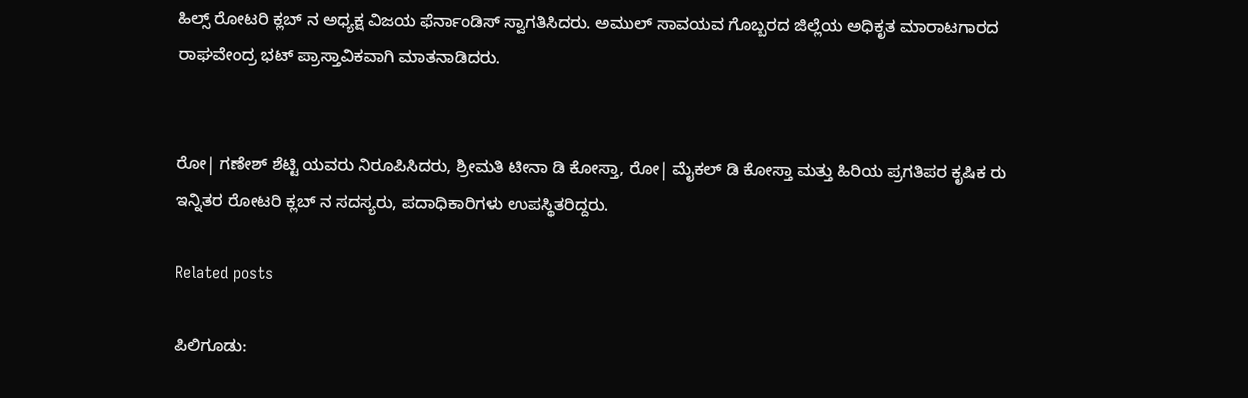ಹಿಲ್ಸ್ ರೋಟರಿ ಕ್ಲಬ್ ನ ಅಧ್ಯಕ್ಷ ವಿಜಯ ಫೆರ್ನಾಂಡಿಸ್ ಸ್ವಾಗತಿಸಿದರು. ಅಮುಲ್ ಸಾವಯವ ಗೊಬ್ಬರದ ಜಿಲ್ಲೆಯ ಅಧಿಕೃತ ಮಾರಾಟಗಾರದ ರಾಘವೇಂದ್ರ ಭಟ್ ಪ್ರಾಸ್ತಾವಿಕವಾಗಿ ಮಾತನಾಡಿದರು.


ರೋ| ಗಣೇಶ್ ಶೆಟ್ಟಿ ಯವರು ನಿರೂಪಿಸಿದರು, ಶ್ರೀಮತಿ ಟೀನಾ ಡಿ ಕೋಸ್ತಾ, ರೋ| ಮೈಕಲ್ ಡಿ ಕೋಸ್ತಾ ಮತ್ತು ಹಿರಿಯ ಪ್ರಗತಿಪರ ಕೃಷಿಕ ರು ಇನ್ನಿತರ ರೋಟರಿ ಕ್ಲಬ್ ನ ಸದಸ್ಯರು, ಪದಾಧಿಕಾರಿಗಳು ಉಪಸ್ಥಿತರಿದ್ದರು.

Related posts

ಪಿಲಿಗೂಡು: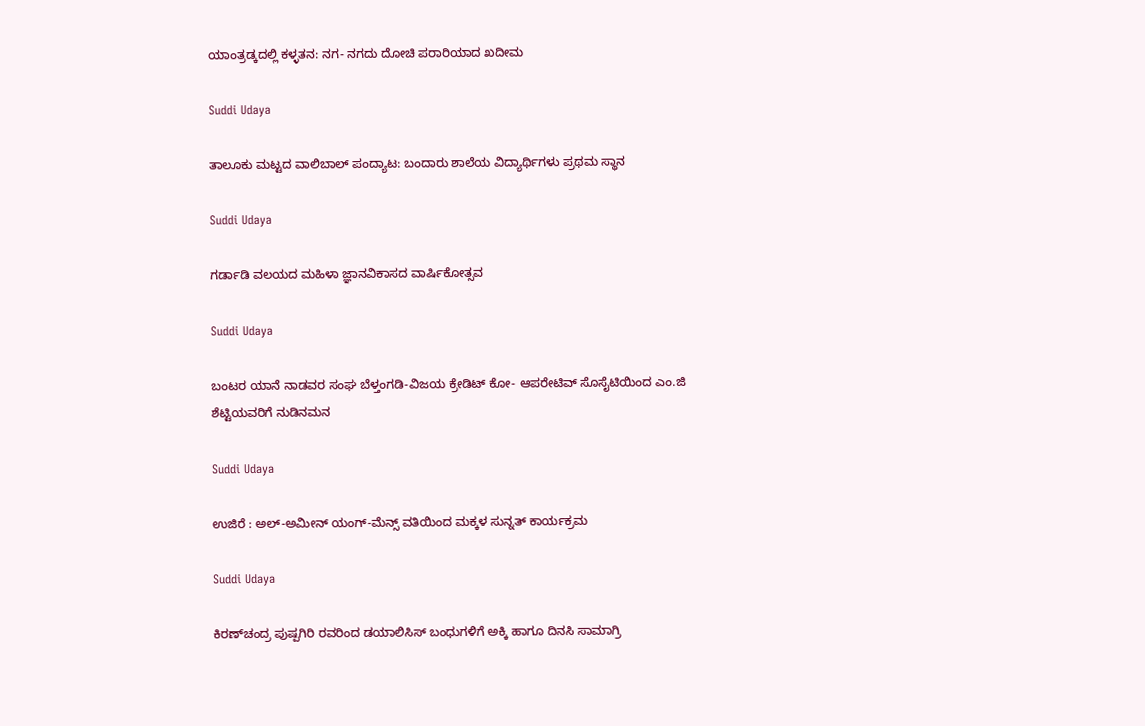ಯಾಂತ್ರಡ್ಕದಲ್ಲಿ ಕಳ್ಳತನ: ನಗ‌- ನಗದು ದೋಚಿ ಪರಾರಿಯಾದ ಖದೀಮ

Suddi Udaya

ತಾಲೂಕು ಮಟ್ಟದ ವಾಲಿಬಾಲ್ ಪಂದ್ಯಾಟ: ಬಂದಾರು ಶಾಲೆಯ ವಿದ್ಯಾರ್ಥಿಗಳು ಪ್ರಥಮ ಸ್ಥಾನ

Suddi Udaya

ಗರ್ಡಾಡಿ ವಲಯದ ಮಹಿಳಾ ಜ್ಞಾನವಿಕಾಸದ ವಾರ್ಷಿಕೋತ್ಸವ

Suddi Udaya

ಬಂಟರ ಯಾನೆ ನಾಡವರ ಸಂಘ ಬೆಳ್ತಂಗಡಿ-ವಿಜಯ ಕ್ರೇಡಿಟ್ ಕೋ- ಆಪರೇಟಿವ್ ಸೊಸೈಟಿಯಿಂದ ಎಂ‌.ಜಿ ಶೆಟ್ಟಿಯವರಿಗೆ ನುಡಿನಮನ

Suddi Udaya

ಉಜಿರೆ : ಅಲ್-ಅಮೀನ್ ಯಂಗ್-ಮೆನ್ಸ್ ವತಿಯಿಂದ ಮಕ್ಕಳ ಸುನ್ನತ್ ಕಾರ್ಯಕ್ರಮ

Suddi Udaya

ಕಿರಣ್‌ಚಂದ್ರ ಪುಷ್ಪಗಿರಿ ರವರಿಂದ ಡಯಾಲಿಸಿಸ್ ಬಂಧುಗಳಿಗೆ ಅಕ್ಕಿ ಹಾಗೂ ದಿನಸಿ ಸಾಮಾಗ್ರಿ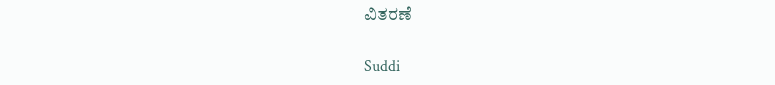ವಿತರಣೆ

Suddi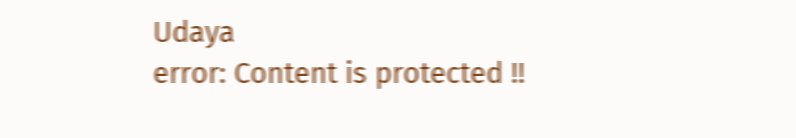Udaya
error: Content is protected !!